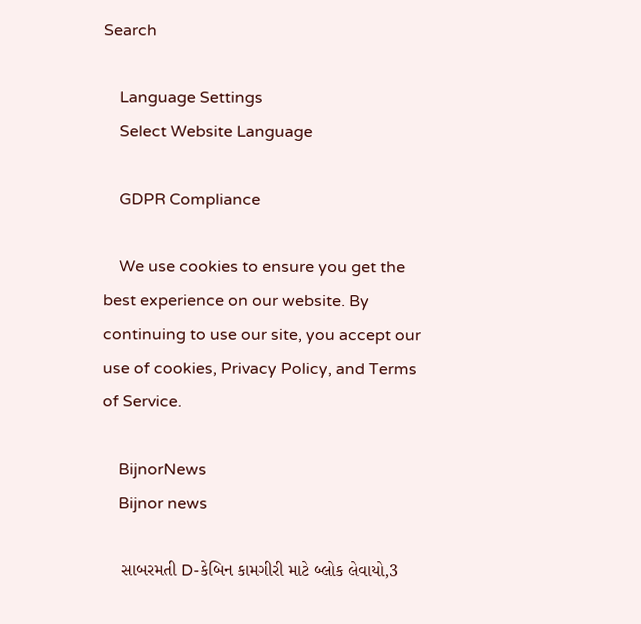Search

    Language Settings
    Select Website Language

    GDPR Compliance

    We use cookies to ensure you get the best experience on our website. By continuing to use our site, you accept our use of cookies, Privacy Policy, and Terms of Service.

    BijnorNews
    Bijnor news

    સાબરમતી D-કેબિન કામગીરી માટે બ્લોક લેવાયો,3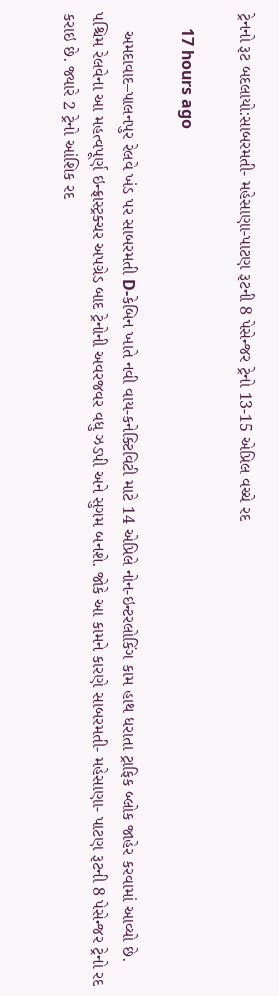ટ્રેનનો રૂટ બદલાયો:સાબરમતી- મહેસાણા-પાટણ રૂટની 8 પેસેન્જર ટ્રેનો 13-15 એપ્રિલ વચ્ચે રદ

    17 hours ago

    અમદાવાદ–પાલનપુર રેલવે ખંડ પર સાબરમતી D-કેબિન ખાતે નવી વાય-કનેક્ટિવિટી માટે 14 એપ્રિલે નોન-ઇન્ટરલોકિંગ કામ હાથ ધરાતા ટ્રાફિક બ્લોક જાહેર કરવામાં આવ્યો છે. પશ્ચિમ રેલવેના આ મહત્વપૂર્ણ ઇન્ફ્રાસ્ટ્રક્ચર અપગ્રેડ બાદ ટ્રેનોની અવરજવર વધુ ઝડપી અને સુગમ બનશે. જોકે આ કામને કારણે સાબરમતી- મહેસાણા- પાટણ રૂટની 8 પેસેન્જર ટ્રેનો રદ કરાઇ છે. જ્યારે 2 ટ્રેનો આંશિક રદ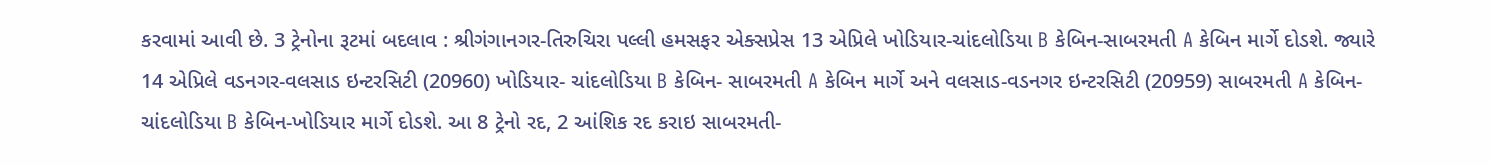કરવામાં આવી છે. 3 ટ્રેનોના રૂટમાં બદલાવ : શ્રીગંગાનગર-તિરુચિરા પલ્લી હમસફર એક્સપ્રેસ 13 એપ્રિલે ખોડિયાર-ચાંદલોડિયા B કેબિન-સાબરમતી A કેબિન માર્ગે દોડશે. જ્યારે 14 એપ્રિલે વડનગર-વલસાડ ઇન્ટરસિટી (20960) ખોડિયાર- ચાંદલોડિયા B કેબિન- સાબરમતી A કેબિન માર્ગે અને વલસાડ-વડનગર ઇન્ટરસિટી (20959) સાબરમતી A કેબિન-ચાંદલોડિયા B કેબિન-ખોડિયાર માર્ગે દોડશે. આ 8 ટ્રેનો રદ, 2 આંશિક રદ કરાઇ સાબરમતી-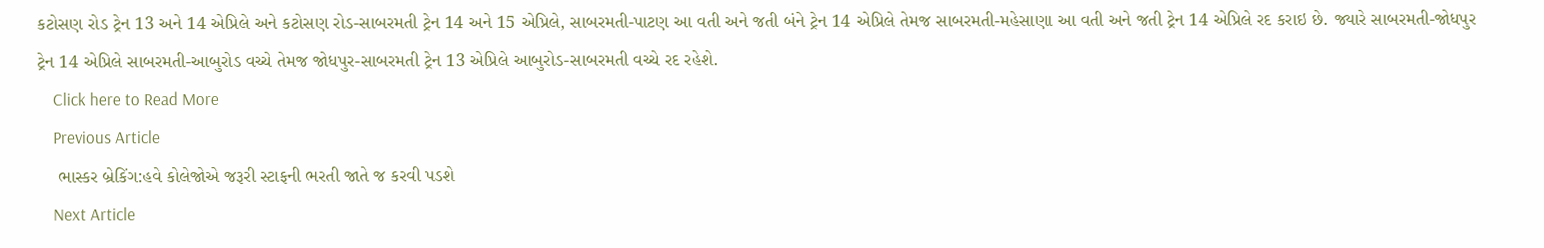કટોસણ રોડ ટ્રેન 13 અને 14 એપ્રિલે અને કટોસણ રોડ-સાબરમતી ટ્રેન 14 અને 15 એપ્રિલે, સાબરમતી-પાટણ આ વતી અને જતી બંને ટ્રેન 14 એપ્રિલે તેમજ સાબરમતી-મહેસાણા આ વતી અને જતી ટ્રેન 14 એપ્રિલે રદ કરાઇ છે. જ્યારે સાબરમતી-જોધપુર ટ્રેન 14 એપ્રિલે સાબરમતી-આબુરોડ વચ્ચે તેમજ જોધપુર-સાબરમતી ટ્રેન 13 એપ્રિલે આબુરોડ-સાબરમતી વચ્ચે રદ રહેશે.
    Click here to Read More
    Previous Article
    ભાસ્કર બ્રેકિંગ:હવે કોલેજોએ જરૂરી સ્ટાફની ભરતી જાતે જ કરવી પડશે
    Next Article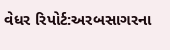વેધર રિપોર્ટ:અરબસાગરના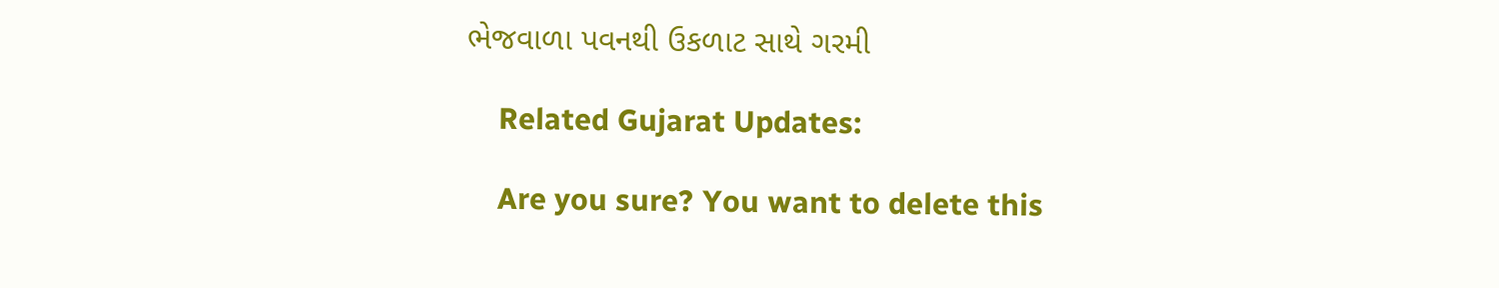ભેજવાળા પવનથી ઉકળાટ સાથે ગરમી

    Related Gujarat Updates:

    Are you sure? You want to delete this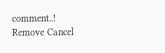comment..! Remove Cancel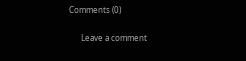Comments (0)

      Leave a comment